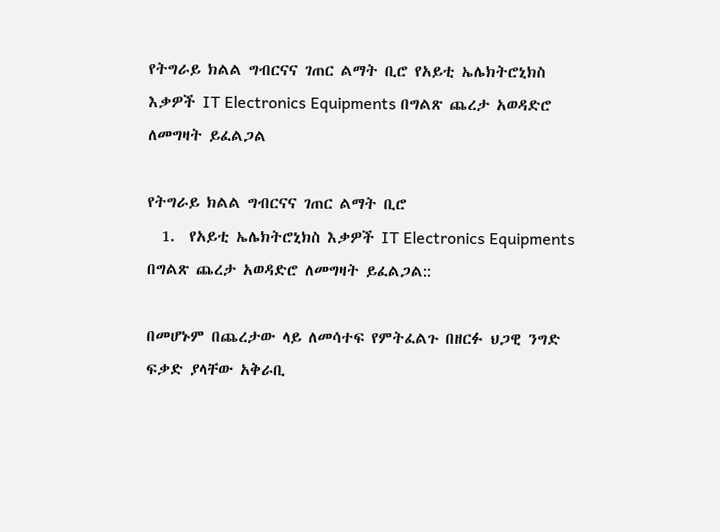የትግራይ ክልል ግብርናና ገጠር ልማት ቢሮ የአይቲ ኤሌክትሮኒክስ እቃዎች IT Electronics Equipments በግልጽ ጨረታ አወዳድሮ ለመግዛት ይፈልጋል

የትግራይ ክልል ግብርናና ገጠር ልማት ቢሮ
  1.  የአይቲ ኤሌክትሮኒክስ እቃዎች IT Electronics Equipments በግልጽ ጨረታ አወዳድሮ ለመግዛት ይፈልጋል::

በመሆኑም በጨረታው ላይ ለመሳተፍ የምትፈልጉ በዘርፉ ህጋዊ ንግድ ፍቃድ ያላቸው አቅራቢ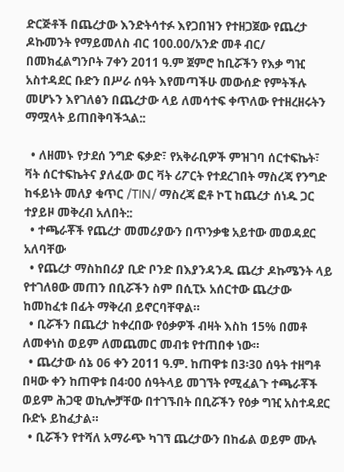ድርጅቶች በጨረታው እንድትሳተፉ እየጋበዝን የተዘጋጀው የጨረታ ዶኩመንት የማይመለስ ብር 100.00/አንድ መቶ ብር/ በመክፈልግንቦት 7ቀን 2011 ዓ.ም ጀምሮ ከቢሯችን የእቃ ግዢ አስተዳደር ቡድን በሥራ ሰዓት እየመጣችሁ መውሰድ የምትችሉ መሆኑን እየገለፅን በጨረታው ላይ ለመሳተፍ ቀጥለው የተዘረዘሩትን ማሟላት ይጠበቅባችኋል::

  • ለዘመኑ የታደሰ ንግድ ፍቃድ፣ የአቅራቢዎች ምዝገባ ሰርተፍኬት፣ ቫት ሰርተፍኬትና ያለፈው ወር ቫት ሪፖርት የተደረገበት ማስረጃ የንግድ ከፋይነት መለያ ቁጥር /TIN/ ማስረጃ ፎቶ ኮፒ ከጨረታ ሰነዱ ጋር ተያይዞ መቅረብ አለበት::
  • ተጫራቾች የጨረታ መመሪያውን በጥንቃቄ አይተው መወዳደር አለባቸው
  • የጨረታ ማስከበሪያ ቢድ ቦንድ በእያንዳንዱ ጨረታ ዶኩሜንት ላይ የተገለፀው መጠን በቢሯችን ስም በሲፒኦ አሰርተው ጨረታው ከመከፈቱ በፊት ማቅረብ ይኖርባቸዋል።
  • ቢሯችን በጨረታ ከቀረበው የዕቃዎች ብዛት እስከ 15% በመቶ ለመቀነስ ወይም ለመጨመር መብቱ የተጠበቀ ነው።
  • ጨረታው ሰኔ 06 ቀን 2011 ዓ.ም. ከጠዋቱ በ3፡30 ሰዓት ተዘግቶ በዛው ቀን ከጠዋቱ በ4፡00 ሰዓትላይ መገኘት የሚፈልጉ ተጫራቾች ወይም ሕጋዊ ወኪሎቻቸው በተገኙበት በቢሯችን የዕቃ ግዢ አስተዳደር ቡድኑ ይከፈታል።
  • ቢሯችን የተሻለ አማራጭ ካገኘ ጨረታውን በከፊል ወይም ሙሉ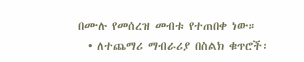በሙሉ የመሰረዝ መብቱ የተጠበቀ ነው።
  • ለተጨማሪ ማብራሪያ በስልክ ቁጥሮች፡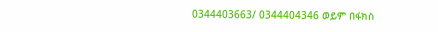0344403663/ 0344404346 ወይም በፋክስ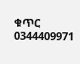ቁጥር 0344409971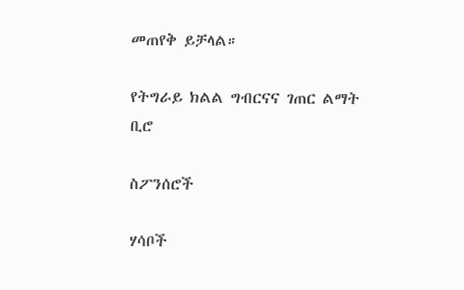መጠየቅ ይቻላል።

የትግራይ ክልል ግብርናና ገጠር ልማት ቢሮ

ስፖንሰሮች

ሃሳቦች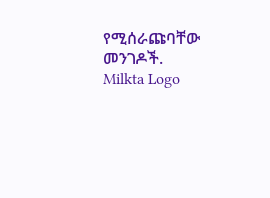የሚሰራጩባቸው መንገዶች.
Milkta Logo